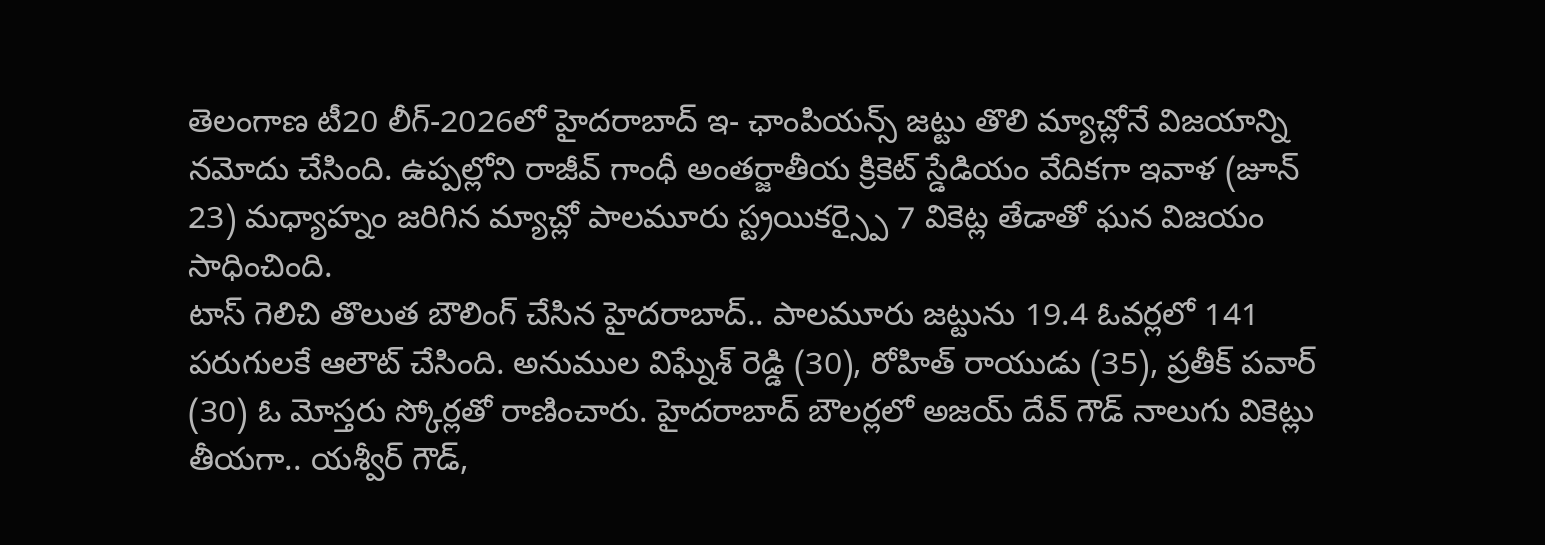తెలంగాణ టీ20 లీగ్-2026లో హైదరాబాద్ ఇ- ఛాంపియన్స్ జట్టు తొలి మ్యాచ్లోనే విజయాన్ని నమోదు చేసింది. ఉప్పల్లోని రాజీవ్ గాంధీ అంతర్జాతీయ క్రికెట్ స్డేడియం వేదికగా ఇవాళ (జూన్ 23) మధ్యాహ్నం జరిగిన మ్యాచ్లో పాలమూరు స్ట్రయికర్స్పై 7 వికెట్ల తేడాతో ఘన విజయం సాధించింది.
టాస్ గెలిచి తొలుత బౌలింగ్ చేసిన హైదరాబాద్.. పాలమూరు జట్టును 19.4 ఓవర్లలో 141 పరుగులకే ఆలౌట్ చేసింది. అనుముల విఘ్నేశ్ రెడ్డి (30), రోహిత్ రాయుడు (35), ప్రతీక్ పవార్ (30) ఓ మోస్తరు స్కోర్లతో రాణించారు. హైదరాబాద్ బౌలర్లలో అజయ్ దేవ్ గౌడ్ నాలుగు వికెట్లు తీయగా.. యశ్వీర్ గౌడ్,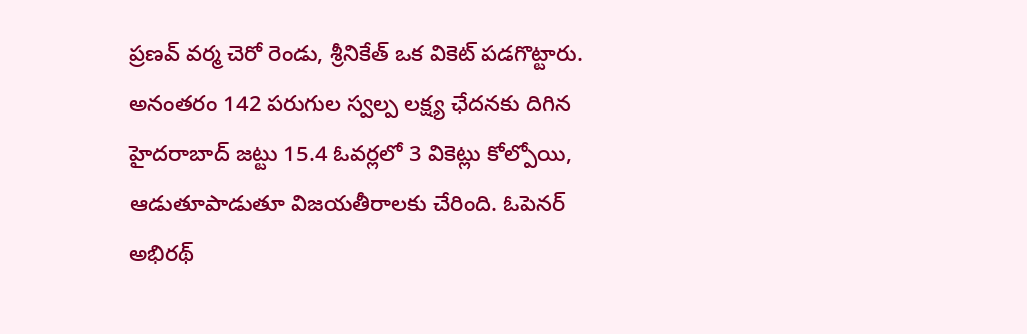ప్రణవ్ వర్మ చెరో రెండు, శ్రీనికేత్ ఒక వికెట్ పడగొట్టారు.
అనంతరం 142 పరుగుల స్వల్ప లక్ష్య ఛేదనకు దిగిన హైదరాబాద్ జట్టు 15.4 ఓవర్లలో 3 వికెట్లు కోల్పోయి, ఆడుతూపాడుతూ విజయతీరాలకు చేరింది. ఓపెనర్ అభిరథ్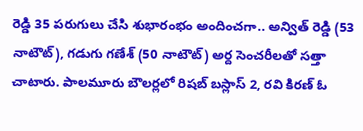రెడ్డి 35 పరుగులు చేసి శుభారంభం అందించగా.. అన్విత్ రెడ్డి (53 నాటౌట్), గడుగు గణేశ్ (50 నాటౌట్) అర్ద సెంచరీలతో సత్తా చాటారు. పాలమూరు బౌలర్లలో రిషబ్ బస్లాస్ 2, రవి కిరణ్ ఓ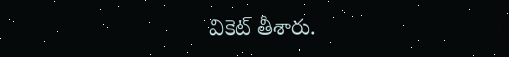వికెట్ తీశారు.